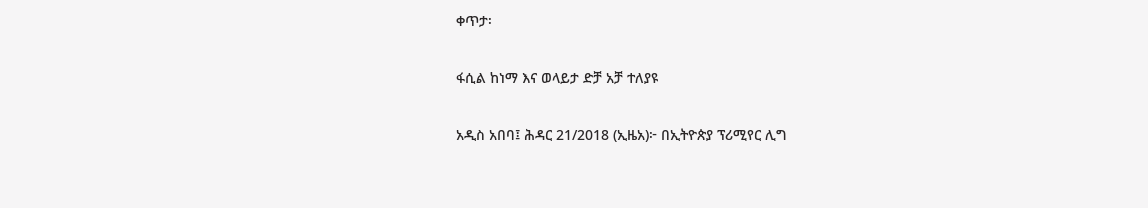ቀጥታ፡

ፋሲል ከነማ እና ወላይታ ድቻ አቻ ተለያዩ

አዲስ አበባ፤ ሕዳር 21/2018 (ኢዜአ)፦ በኢትዮጵያ ፕሪሚየር ሊግ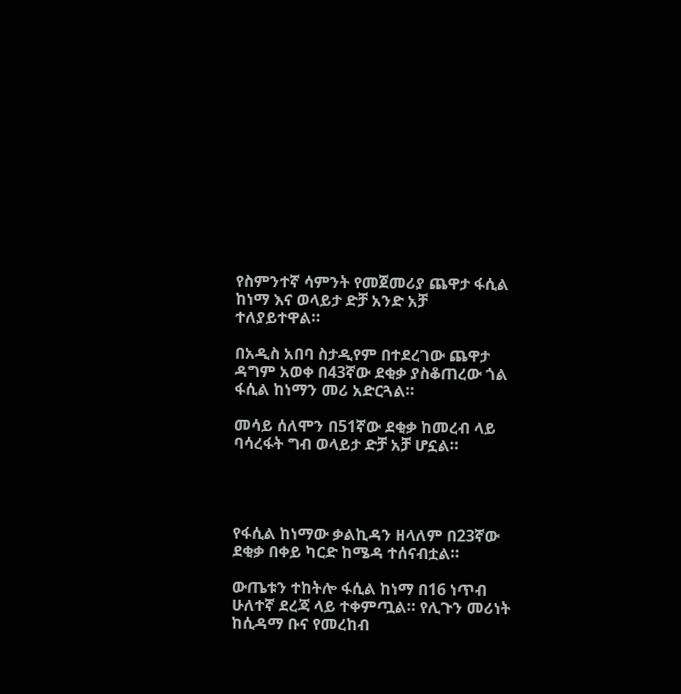የስምንተኛ ሳምንት የመጀመሪያ ጨዋታ ፋሲል ከነማ እና ወላይታ ድቻ አንድ አቻ ተለያይተዋል።

በአዲስ አበባ ስታዲየም በተደረገው ጨዋታ ዳግም አወቀ በ43ኛው ደቂቃ ያስቆጠረው ጎል ፋሲል ከነማን መሪ አድርጓል።

መሳይ ሰለሞን በ51ኛው ደቂቃ ከመረብ ላይ ባሳረፋት ግብ ወላይታ ድቻ አቻ ሆኗል።




የፋሲል ከነማው ቃልኪዳን ዘላለም በ23ኛው ደቂቃ በቀይ ካርድ ከሜዳ ተሰናብቷል።

ውጤቱን ተከትሎ ፋሲል ከነማ በ16 ነጥብ ሁለተኛ ደረጃ ላይ ተቀምጧል። የሊጉን መሪነት ከሲዳማ ቡና የመረከብ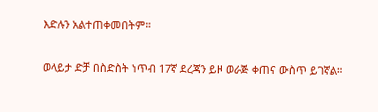እድሉን አልተጠቀመበትም።

ወላይታ ድቻ በስድስት ነጥብ 17ኛ ደረጃን ይዞ ወራጅ ቀጠና ውስጥ ይገኛል።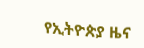የኢትዮጵያ ዜና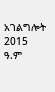አገልግሎት
2015
ዓ.ም